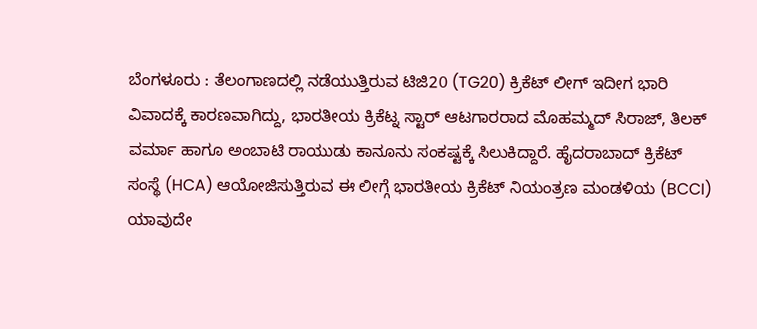ಬೆಂಗಳೂರು : ತೆಲಂಗಾಣದಲ್ಲಿ ನಡೆಯುತ್ತಿರುವ ಟಿಜಿ20 (TG20) ಕ್ರಿಕೆಟ್ ಲೀಗ್ ಇದೀಗ ಭಾರಿ ವಿವಾದಕ್ಕೆ ಕಾರಣವಾಗಿದ್ದು, ಭಾರತೀಯ ಕ್ರಿಕೆಟ್ನ ಸ್ಟಾರ್ ಆಟಗಾರರಾದ ಮೊಹಮ್ಮದ್ ಸಿರಾಜ್, ತಿಲಕ್ ವರ್ಮಾ ಹಾಗೂ ಅಂಬಾಟಿ ರಾಯುಡು ಕಾನೂನು ಸಂಕಷ್ಟಕ್ಕೆ ಸಿಲುಕಿದ್ದಾರೆ. ಹೈದರಾಬಾದ್ ಕ್ರಿಕೆಟ್ ಸಂಸ್ಥೆ (HCA) ಆಯೋಜಿಸುತ್ತಿರುವ ಈ ಲೀಗ್ಗೆ ಭಾರತೀಯ ಕ್ರಿಕೆಟ್ ನಿಯಂತ್ರಣ ಮಂಡಳಿಯ (BCCI) ಯಾವುದೇ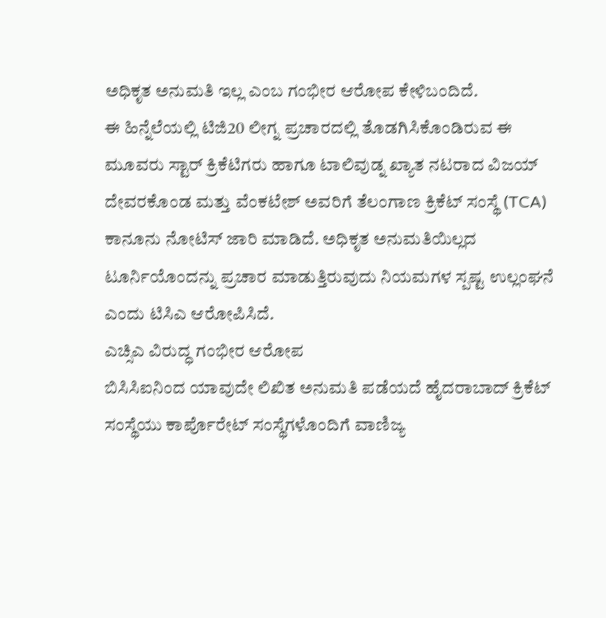ಅಧಿಕೃತ ಅನುಮತಿ ಇಲ್ಲ ಎಂಬ ಗಂಭೀರ ಆರೋಪ ಕೇಳಿಬಂದಿದೆ.
ಈ ಹಿನ್ನೆಲೆಯಲ್ಲಿ ಟಿಜಿ20 ಲೀಗ್ನ ಪ್ರಚಾರದಲ್ಲಿ ತೊಡಗಿಸಿಕೊಂಡಿರುವ ಈ ಮೂವರು ಸ್ಟಾರ್ ಕ್ರಿಕೆಟಿಗರು ಹಾಗೂ ಟಾಲಿವುಡ್ನ ಖ್ಯಾತ ನಟರಾದ ವಿಜಯ್ ದೇವರಕೊಂಡ ಮತ್ತು ವೆಂಕಟೇಶ್ ಅವರಿಗೆ ತೆಲಂಗಾಣ ಕ್ರಿಕೆಟ್ ಸಂಸ್ಥೆ (TCA) ಕಾನೂನು ನೋಟಿಸ್ ಜಾರಿ ಮಾಡಿದೆ. ಅಧಿಕೃತ ಅನುಮತಿಯಿಲ್ಲದ ಟೂರ್ನಿಯೊಂದನ್ನು ಪ್ರಚಾರ ಮಾಡುತ್ತಿರುವುದು ನಿಯಮಗಳ ಸ್ಪಷ್ಟ ಉಲ್ಲಂಘನೆ ಎಂದು ಟಿಸಿಎ ಆರೋಪಿಸಿದೆ.
ಎಚ್ಸಿಎ ವಿರುದ್ಧ ಗಂಭೀರ ಆರೋಪ
ಬಿಸಿಸಿಐನಿಂದ ಯಾವುದೇ ಲಿಖಿತ ಅನುಮತಿ ಪಡೆಯದೆ ಹೈದರಾಬಾದ್ ಕ್ರಿಕೆಟ್ ಸಂಸ್ಥೆಯು ಕಾರ್ಪೊರೇಟ್ ಸಂಸ್ಥೆಗಳೊಂದಿಗೆ ವಾಣಿಜ್ಯ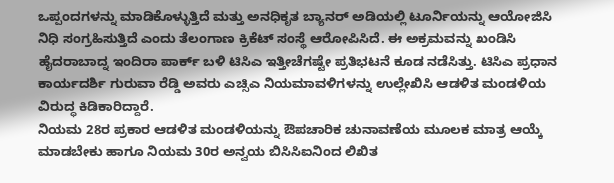ಒಪ್ಪಂದಗಳನ್ನು ಮಾಡಿಕೊಳ್ಳುತ್ತಿದೆ ಮತ್ತು ಅನಧಿಕೃತ ಬ್ಯಾನರ್ ಅಡಿಯಲ್ಲಿ ಟೂರ್ನಿಯನ್ನು ಆಯೋಜಿಸಿ ನಿಧಿ ಸಂಗ್ರಹಿಸುತ್ತಿದೆ ಎಂದು ತೆಲಂಗಾಣ ಕ್ರಿಕೆಟ್ ಸಂಸ್ಥೆ ಆರೋಪಿಸಿದೆ. ಈ ಅಕ್ರಮವನ್ನು ಖಂಡಿಸಿ ಹೈದರಾಬಾದ್ನ ಇಂದಿರಾ ಪಾರ್ಕ್ ಬಳಿ ಟಿಸಿಎ ಇತ್ತೀಚೆಗಷ್ಟೇ ಪ್ರತಿಭಟನೆ ಕೂಡ ನಡೆಸಿತ್ತು. ಟಿಸಿಎ ಪ್ರಧಾನ ಕಾರ್ಯದರ್ಶಿ ಗುರುವಾ ರೆಡ್ಡಿ ಅವರು ಎಚ್ಸಿಎ ನಿಯಮಾವಳಿಗಳನ್ನು ಉಲ್ಲೇಖಿಸಿ ಆಡಳಿತ ಮಂಡಳಿಯ ವಿರುದ್ಧ ಕಿಡಿಕಾರಿದ್ದಾರೆ.
ನಿಯಮ 28ರ ಪ್ರಕಾರ ಆಡಳಿತ ಮಂಡಳಿಯನ್ನು ಔಪಚಾರಿಕ ಚುನಾವಣೆಯ ಮೂಲಕ ಮಾತ್ರ ಆಯ್ಕೆ ಮಾಡಬೇಕು ಹಾಗೂ ನಿಯಮ 30ರ ಅನ್ವಯ ಬಿಸಿಸಿಐನಿಂದ ಲಿಖಿತ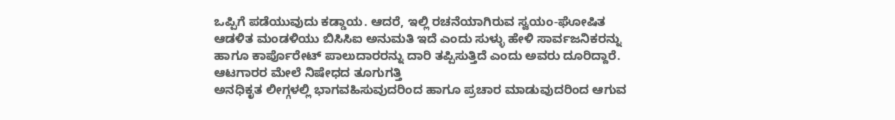ಒಪ್ಪಿಗೆ ಪಡೆಯುವುದು ಕಡ್ಡಾಯ. ಆದರೆ, ಇಲ್ಲಿ ರಚನೆಯಾಗಿರುವ ಸ್ವಯಂ-ಘೋಷಿತ ಆಡಳಿತ ಮಂಡಳಿಯು ಬಿಸಿಸಿಐ ಅನುಮತಿ ಇದೆ ಎಂದು ಸುಳ್ಳು ಹೇಳಿ ಸಾರ್ವಜನಿಕರನ್ನು ಹಾಗೂ ಕಾರ್ಪೊರೇಟ್ ಪಾಲುದಾರರನ್ನು ದಾರಿ ತಪ್ಪಿಸುತ್ತಿದೆ ಎಂದು ಅವರು ದೂರಿದ್ದಾರೆ.
ಆಟಗಾರರ ಮೇಲೆ ನಿಷೇಧದ ತೂಗುಗತ್ತಿ
ಅನಧಿಕೃತ ಲೀಗ್ಗಳಲ್ಲಿ ಭಾಗವಹಿಸುವುದರಿಂದ ಹಾಗೂ ಪ್ರಚಾರ ಮಾಡುವುದರಿಂದ ಆಗುವ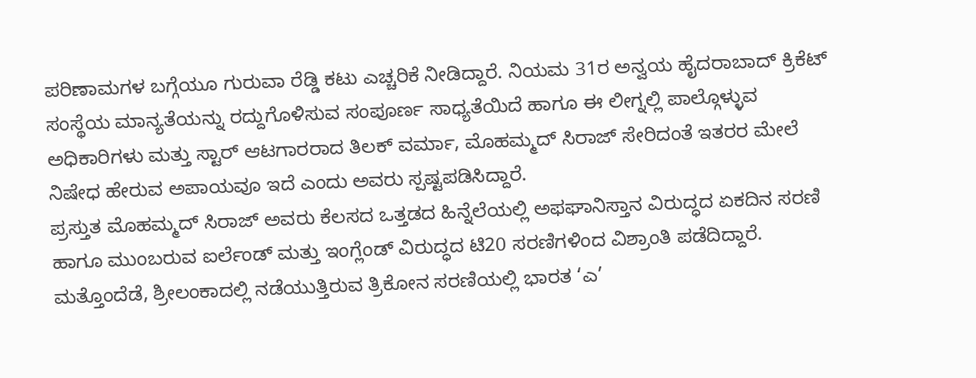ಪರಿಣಾಮಗಳ ಬಗ್ಗೆಯೂ ಗುರುವಾ ರೆಡ್ಡಿ ಕಟು ಎಚ್ಚರಿಕೆ ನೀಡಿದ್ದಾರೆ. ನಿಯಮ 31ರ ಅನ್ವಯ ಹೈದರಾಬಾದ್ ಕ್ರಿಕೆಟ್ ಸಂಸ್ಥೆಯ ಮಾನ್ಯತೆಯನ್ನು ರದ್ದುಗೊಳಿಸುವ ಸಂಪೂರ್ಣ ಸಾಧ್ಯತೆಯಿದೆ ಹಾಗೂ ಈ ಲೀಗ್ನಲ್ಲಿ ಪಾಲ್ಗೊಳ್ಳುವ ಅಧಿಕಾರಿಗಳು ಮತ್ತು ಸ್ಟಾರ್ ಆಟಗಾರರಾದ ತಿಲಕ್ ವರ್ಮಾ, ಮೊಹಮ್ಮದ್ ಸಿರಾಜ್ ಸೇರಿದಂತೆ ಇತರರ ಮೇಲೆ ನಿಷೇಧ ಹೇರುವ ಅಪಾಯವೂ ಇದೆ ಎಂದು ಅವರು ಸ್ಪಷ್ಟಪಡಿಸಿದ್ದಾರೆ.
ಪ್ರಸ್ತುತ ಮೊಹಮ್ಮದ್ ಸಿರಾಜ್ ಅವರು ಕೆಲಸದ ಒತ್ತಡದ ಹಿನ್ನೆಲೆಯಲ್ಲಿ ಅಫಘಾನಿಸ್ತಾನ ವಿರುದ್ಧದ ಏಕದಿನ ಸರಣಿ ಹಾಗೂ ಮುಂಬರುವ ಐರ್ಲೆಂಡ್ ಮತ್ತು ಇಂಗ್ಲೆಂಡ್ ವಿರುದ್ಧದ ಟಿ20 ಸರಣಿಗಳಿಂದ ವಿಶ್ರಾಂತಿ ಪಡೆದಿದ್ದಾರೆ. ಮತ್ತೊಂದೆಡೆ, ಶ್ರೀಲಂಕಾದಲ್ಲಿ ನಡೆಯುತ್ತಿರುವ ತ್ರಿಕೋನ ಸರಣಿಯಲ್ಲಿ ಭಾರತ ‘ಎ’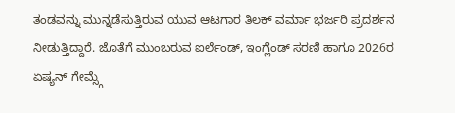ತಂಡವನ್ನು ಮುನ್ನಡೆಸುತ್ತಿರುವ ಯುವ ಆಟಗಾರ ತಿಲಕ್ ವರ್ಮಾ ಭರ್ಜರಿ ಪ್ರದರ್ಶನ ನೀಡುತ್ತಿದ್ದಾರೆ. ಜೊತೆಗೆ ಮುಂಬರುವ ಐರ್ಲೆಂಡ್, ಇಂಗ್ಲೆಂಡ್ ಸರಣಿ ಹಾಗೂ 2026ರ ಏಷ್ಯನ್ ಗೇಮ್ಸ್ಗೆ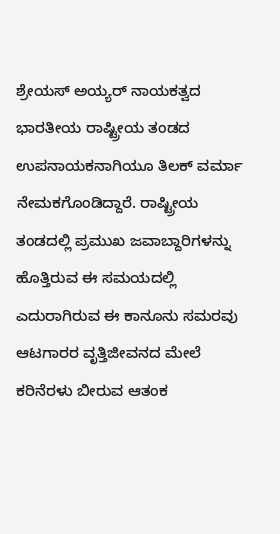ಶ್ರೇಯಸ್ ಅಯ್ಯರ್ ನಾಯಕತ್ವದ ಭಾರತೀಯ ರಾಷ್ಟ್ರೀಯ ತಂಡದ ಉಪನಾಯಕನಾಗಿಯೂ ತಿಲಕ್ ವರ್ಮಾ ನೇಮಕಗೊಂಡಿದ್ದಾರೆ. ರಾಷ್ಟ್ರೀಯ ತಂಡದಲ್ಲಿ ಪ್ರಮುಖ ಜವಾಬ್ದಾರಿಗಳನ್ನು ಹೊತ್ತಿರುವ ಈ ಸಮಯದಲ್ಲಿ ಎದುರಾಗಿರುವ ಈ ಕಾನೂನು ಸಮರವು ಆಟಗಾರರ ವೃತ್ತಿಜೀವನದ ಮೇಲೆ ಕರಿನೆರಳು ಬೀರುವ ಆತಂಕ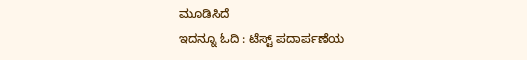ಮೂಡಿಸಿದೆ
ಇದನ್ನೂ ಓದಿ : ಟೆಸ್ಟ್ ಪದಾರ್ಪಣೆಯ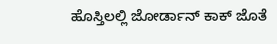ಹೊಸ್ತಿಲಲ್ಲಿ ಜೋರ್ಡಾನ್ ಕಾಕ್ ಜೊತೆ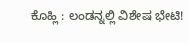ಕೊಹ್ಲಿ : ಲಂಡನ್ನಲ್ಲಿ ವಿಶೇಷ ಭೇಟಿ!